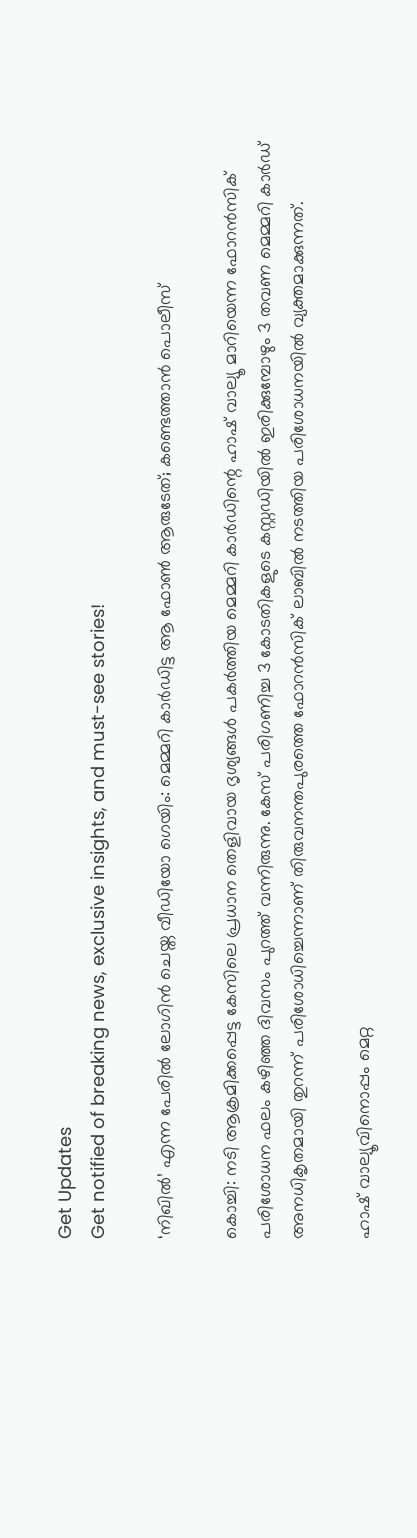Get Updates
Get notified of breaking news, exclusive insights, and must-see stories!

‘നിഖിൽ’ എന്ന പേരിൽ ലോഗിൻ ചെയ്ത വീഡിയോ ഗെയിം: മെമ്മറി കാർഡിട്ട ആ ഫോണ്‍ ആരുടേത്; കണ്ടെത്താന്‍ പൊലീസ്

കൊച്ചി: നടി ആക്രമിക്കപ്പെട്ട കേസിലെ പ്രധാന തെളിവായ ദൃശ്യങ്ങള്‍ പകർത്തിയ മെമ്മറി കാർഡിന്റെ ഹാഷ് വാല്യൂ മാറിയെന്ന ഫോറന്‍സിക് പരിശോധന ഫലം കഴിഞ്ഞ ദിവസം പുറത്ത് വന്നിരുന്നു. കേസ് പരിഗണിച്ച 3 കോടതികളുടെ കസ്റ്റഡിയില്‍ ഇരിക്കുമ്പോഴും 3 തവണ മെമ്മറി കാർഡ് അനധികൃതമായി തുറന്ന് പരിശോധിച്ചെന്നാണ് തിരുവനന്തപുരത്തെ ഫോറന്‍സിക് ലാബില്‍ നടത്തിയ പരിശോധനയില്‍ വ്യക്തമാക്കുന്നത്.

ഹാഷ് വാല്യൂവിനൊപ്പം മെറ്റ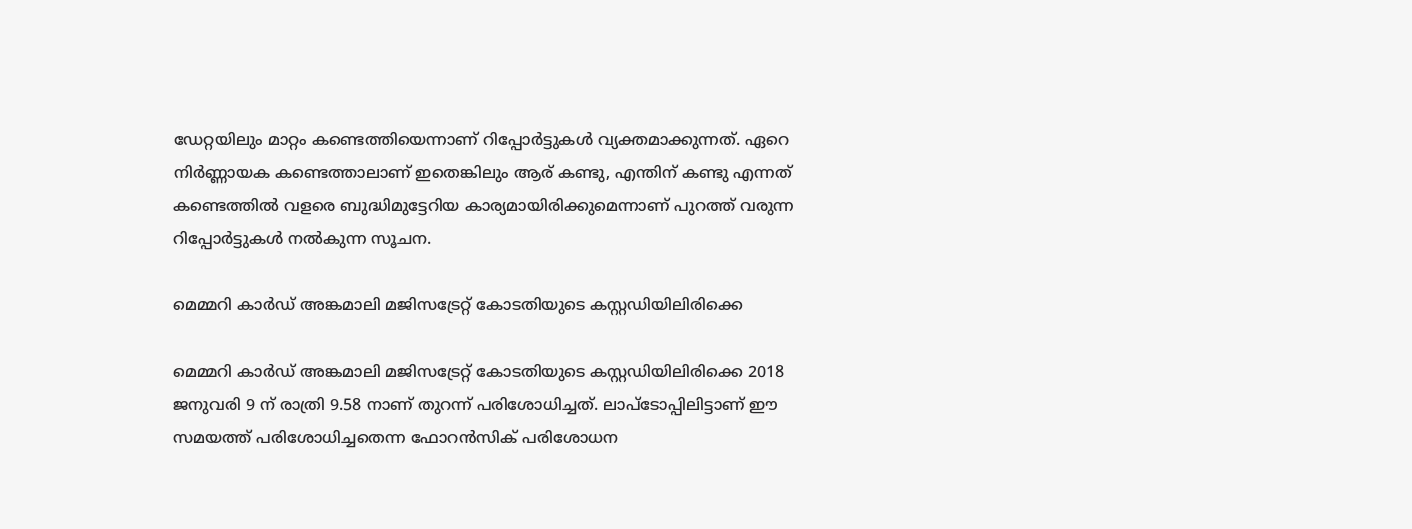ഡേറ്റയിലും മാറ്റം കണ്ടെത്തിയെന്നാണ് റിപ്പോർട്ടുകള്‍ വ്യക്തമാക്കുന്നത്. ഏറെ നിർണ്ണായക കണ്ടെത്താലാണ് ഇതെങ്കിലും ആര് കണ്ടു, എന്തിന് കണ്ടു എന്നത് കണ്ടെത്തില്‍ വളരെ ബുദ്ധിമുട്ടേറിയ കാര്യമായിരിക്കുമെന്നാണ് പുറത്ത് വരുന്ന റിപ്പോർട്ടുകള്‍ നല്‍കുന്ന സൂചന.

മെമ്മറി കാർഡ് അങ്കമാലി മജിസട്രേറ്റ് കോടതിയുടെ കസ്റ്റഡിയിലിരിക്കെ

മെമ്മറി കാർഡ് അങ്കമാലി മജിസട്രേറ്റ് കോടതിയുടെ കസ്റ്റഡിയിലിരിക്കെ 2018 ജനുവരി 9 ന് രാത്രി 9.58 നാണ് തുറന്ന് പരിശോധിച്ചത്. ലാപ്ടോപ്പിലിട്ടാണ് ഈ സമയത്ത് പരിശോധിച്ചതെന്ന ഫോറന്‍സിക് പരിശോധന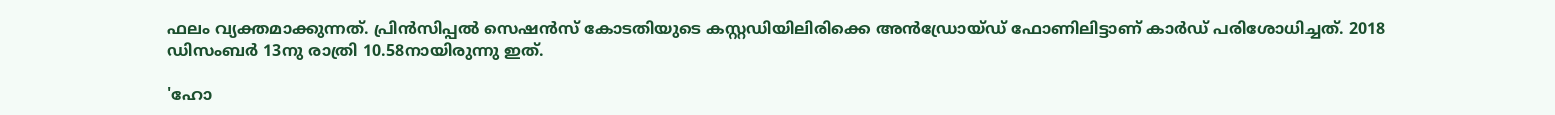ഫലം വ്യക്തമാക്കുന്നത്. പ്രിന്‍സിപ്പല്‍ സെഷന്‍സ് കോടതിയുടെ കസ്റ്റഡിയിലിരിക്കെ അന്‍ഡ്രോയ്ഡ് ഫോണിലിട്ടാണ് കാർഡ് പരിശോധിച്ചത്. 2018 ഡിസംബർ 13നു രാത്രി 10.58നായിരുന്നു ഇത്.

'ഹോ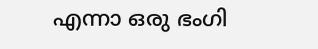എന്നാ ഒരു ഭംഗി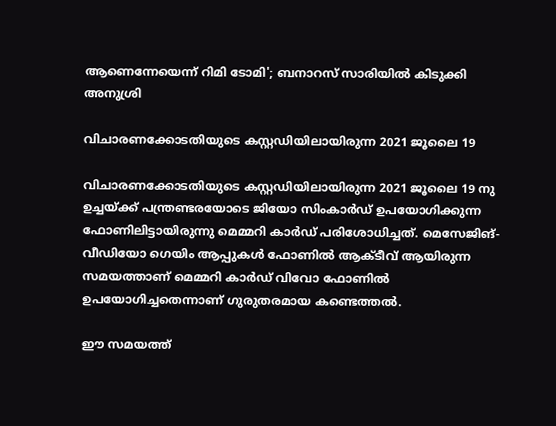ആണെന്നേയെന്ന് റിമി ടോമി'; ബനാറസ് സാരിയില്‍ കിടുക്കി അനുശ്രി

വിചാരണക്കോടതിയുടെ കസ്റ്റഡിയിലായിരുന്ന 2021 ജൂലൈ 19

വിചാരണക്കോടതിയുടെ കസ്റ്റഡിയിലായിരുന്ന 2021 ജൂലൈ 19 നു ഉച്ചയ്ക്ക് പന്ത്രണ്ടരയോടെ ജിയോ സിംകാർഡ് ഉപയോഗിക്കുന്ന ഫോണിലിട്ടായിരുന്നു മെമ്മറി കാർഡ് പരിശോധിച്ചത്. മെസേജിങ്- വീഡിയോ ഗെയിം ആപ്പുകള്‍ ഫോണില്‍ ആക്ടീവ് ആയിരുന്ന സമയത്താണ് മെമ്മറി കാർഡ് വിവോ ഫോണില്‍ ഉപയോഗിച്ചതെന്നാണ് ഗുരുതരമായ കണ്ടെത്തല്‍.

ഈ സമയത്ത്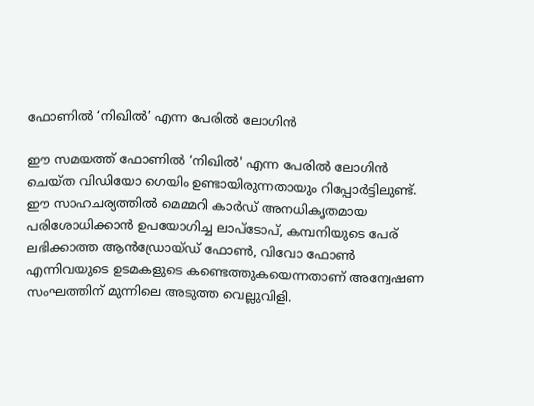ഫോണില്‍ ‘നിഖിൽ’ എന്ന പേരിൽ ലോഗിൻ

ഈ സമയത്ത് ഫോണില്‍ ‘നിഖിൽ' എന്ന പേരിൽ ലോഗിൻ ചെയ്ത വിഡിയോ ഗെയിം ഉണ്ടായിരുന്നതായും റിപ്പോർട്ടിലുണ്ട്. ഈ സാഹചര്യത്തില്‍ മെമ്മറി കാർഡ് അനധികൃതമായ പരിശോധിക്കാന്‍ ഉപയോഗിച്ച ലാപ്ടോപ്, കമ്പനിയുടെ പേര് ലഭിക്കാത്ത ആൻഡ്രോയ്ഡ് ഫോൺ, വിവോ ഫോണ്‍ എന്നിവയുടെ ഉടമകളുടെ കണ്ടെത്തുകയെന്നതാണ് അന്വേഷണ സംഘത്തിന് മുന്നിലെ അടുത്ത വെല്ലുവിളി.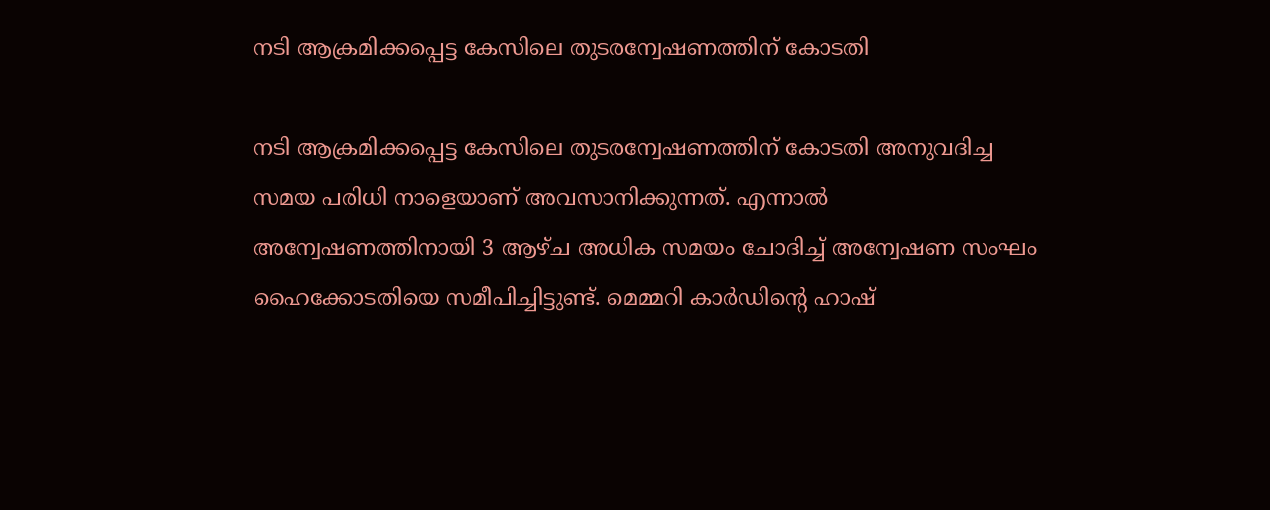നടി ആക്രമിക്കപ്പെട്ട കേസിലെ തുടരന്വേഷണത്തിന് കോടതി

നടി ആക്രമിക്കപ്പെട്ട കേസിലെ തുടരന്വേഷണത്തിന് കോടതി അനുവദിച്ച സമയ പരിധി നാളെയാണ് അവസാനിക്കുന്നത്. എന്നാല്‍ അന്വേഷണത്തിനായി 3 ആഴ്ച അധിക സമയം ചോദിച്ച് അന്വേഷണ സംഘം ഹൈക്കോടതിയെ സമീപിച്ചിട്ടുണ്ട്. മെമ്മറി കാർഡിന്റെ ഹാഷ്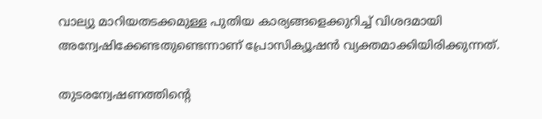വാല്യു മാറിയതടക്കമുള്ള പുതിയ കാര്യങ്ങളെക്കുറിച്ച് വിശദമായി അന്വേഷിക്കേണ്ടതുണ്ടെന്നാണ് പ്രോസിക്യൂഷന്‍ വ്യക്തമാക്കിയിരിക്കുന്നത്.

തുടരന്വേഷണത്തിന്റെ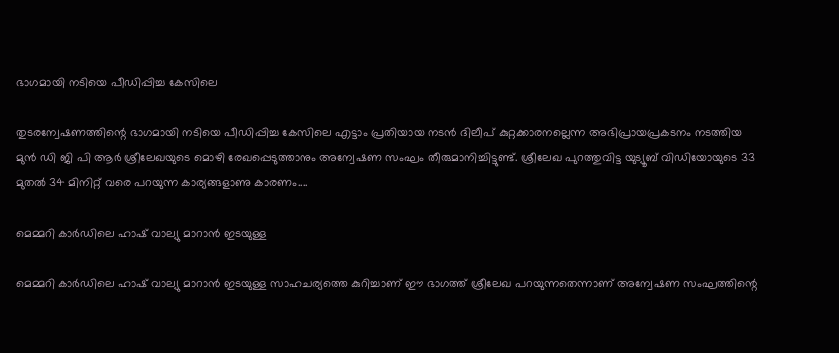ഭാഗമായി നടിയെ പീഡിപ്പിച്ച കേസിലെ

തുടരന്വേഷണത്തിന്റെ ഭാഗമായി നടിയെ പീഡിപ്പിച്ച കേസിലെ എട്ടാം പ്രതിയായ നടന്‍ ദിലീപ് കുറ്റക്കാരനല്ലെന്ന അഭിപ്രായപ്രകടനം നടത്തിയ മുന്‍ ഡി ജി പി ആർ ശ്രീലേഖയുടെ മൊഴി രേഖപ്പെടുത്താനും അന്വേഷണ സംഘം തീരുമാനിച്ചിട്ടുണ്ട്. ശ്രീലേഖ പുറത്തുവിട്ട യുട്യൂബ് വിഡിയോയുടെ 33 മുതൽ 34 മിനിറ്റ് വരെ പറയുന്ന കാര്യങ്ങളാണു കാരണം....

മെമ്മറി കാർഡിലെ ഹാഷ് വാല്യു മാറാൻ ഇടയുള്ള

മെമ്മറി കാർഡിലെ ഹാഷ് വാല്യു മാറാൻ ഇടയുള്ള സാഹചര്യത്തെ കുറിച്ചാണ് ഈ ഭാഗത്ത് ശ്രീലേഖ പറയുന്നതെന്നാണ് അന്വേഷണ സംഘത്തിന്റെ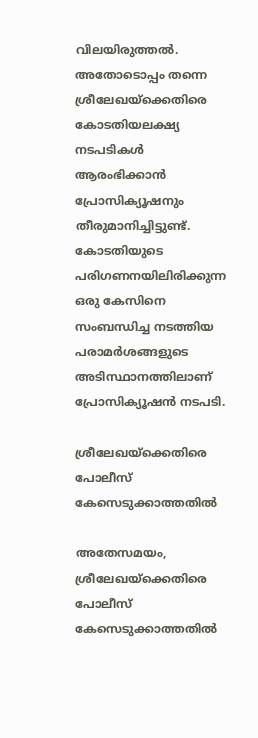വിലയിരുത്തല്‍. അതോടൊപ്പം തന്നെ ശ്രീലേഖയ്ക്കെതിരെ കോടതിയലക്ഷ്യ നടപടികള്‍ ആരംഭിക്കാന്‍ പ്രോസിക്യൂഷനും തീരുമാനിച്ചിട്ടുണ്ട്. കോടതിയുടെ പരിഗണനയിലിരിക്കുന്ന ഒരു കേസിനെ സംബന്ധിച്ച നടത്തിയ പരാമർശങ്ങളുടെ അടിസ്ഥാനത്തിലാണ് പ്രോസിക്യൂഷന്‍ നടപടി.

ശ്രീലേഖയ്ക്കെതിരെ പോലീസ് കേസെടുക്കാത്തതിൽ

അതേസമയം, ശ്രീലേഖയ്ക്കെതിരെ പോലീസ് കേസെടുക്കാത്തതിൽ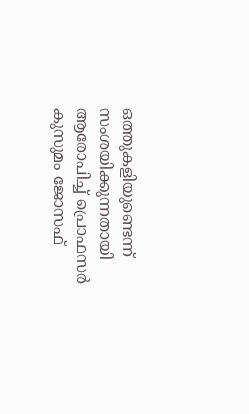ഒത്തുകളിയുണ്ടെന്ന് സംശയിക്കുന്നതായി ആരോപിച്ച് പ്രൊഫസർ കുസുമം ജോസഫ്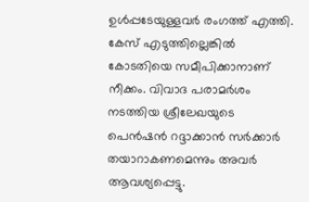ഉള്‍പ്പടേയുള്ളവർ രംഗത്ത് എത്തി. കേസ് എടുത്തില്ലെങ്കിൽ കോടതിയെ സമീപിക്കാനാണ് നീക്കം. വിവാദ പരാമർശം നടത്തിയ ശ്രീലേഖയുടെ പെൻഷൻ റദ്ദാക്കാൻ സർക്കാർ തയാറാകണമെന്നും അവർ ആവശ്യപ്പെട്ടു.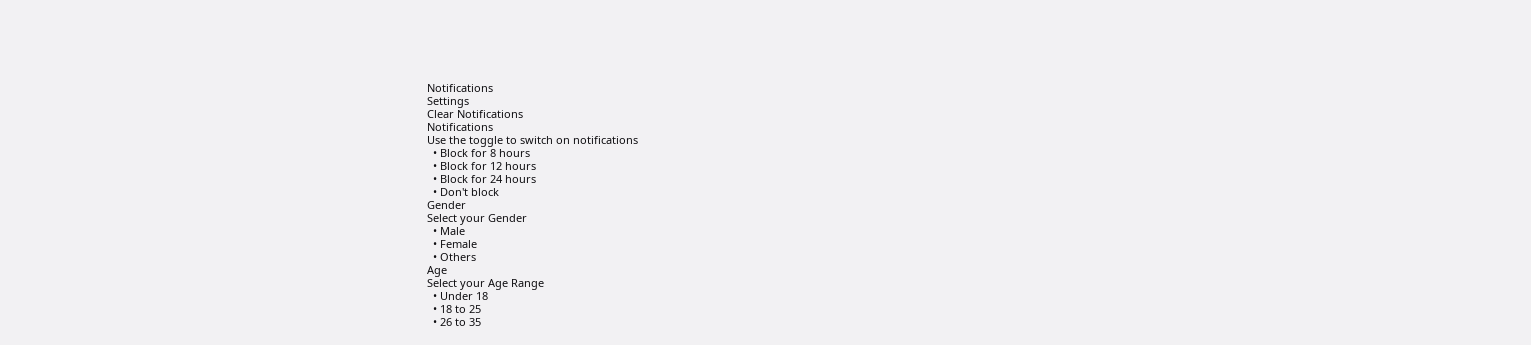Notifications
Settings
Clear Notifications
Notifications
Use the toggle to switch on notifications
  • Block for 8 hours
  • Block for 12 hours
  • Block for 24 hours
  • Don't block
Gender
Select your Gender
  • Male
  • Female
  • Others
Age
Select your Age Range
  • Under 18
  • 18 to 25
  • 26 to 35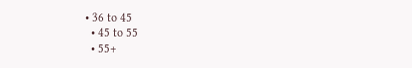• 36 to 45
  • 45 to 55
  • 55+